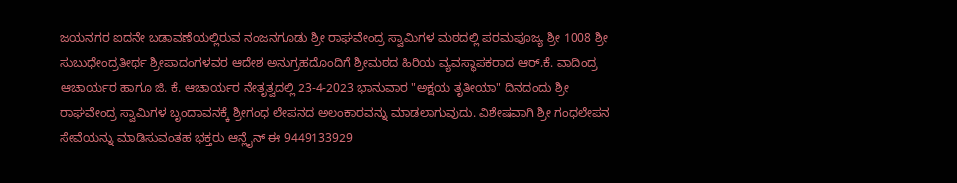ಜಯನಗರ ಐದನೇ ಬಡಾವಣೆಯಲ್ಲಿರುವ ನಂಜನಗೂಡು ಶ್ರೀ ರಾಘವೇಂದ್ರ ಸ್ವಾಮಿಗಳ ಮಠದಲ್ಲಿ ಪರಮಪೂಜ್ಯ ಶ್ರೀ 1008 ಶ್ರೀ ಸುಬುಧೇಂದ್ರತೀರ್ಥ ಶ್ರೀಪಾದಂಗಳವರ ಆದೇಶ ಅನುಗ್ರಹದೊಂದಿಗೆ ಶ್ರೀಮಠದ ಹಿರಿಯ ವ್ಯವಸ್ಥಾಪಕರಾದ ಆರ್.ಕೆ. ವಾದಿಂದ್ರ ಆಚಾರ್ಯರ ಹಾಗೂ ಜಿ. ಕೆ. ಆಚಾರ್ಯರ ನೇತೃತ್ವದಲ್ಲಿ 23-4-2023 ಭಾನುವಾರ "ಅಕ್ಷಯ ತೃತೀಯಾ" ದಿನದಂದು ಶ್ರೀ ರಾಘವೇಂದ್ರ ಸ್ವಾಮಿಗಳ ಬೃಂದಾವನಕ್ಕೆ ಶ್ರೀಗಂಧ ಲೇಪನದ ಅಲಂಕಾರವನ್ನು ಮಾಡಲಾಗುವುದು. ವಿಶೇಷವಾಗಿ ಶ್ರೀ ಗಂಧಲೇಪನ ಸೇವೆಯನ್ನು ಮಾಡಿಸುವಂತಹ ಭಕ್ತರು ಆನ್ಲೈನ್ ಈ 9449133929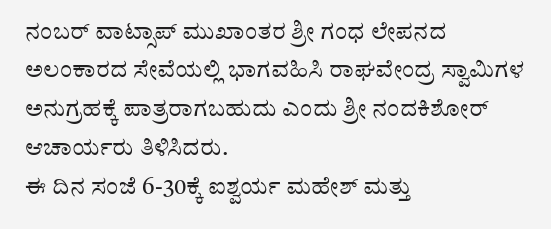ನಂಬರ್ ವಾಟ್ಸಾಪ್ ಮುಖಾಂತರ ಶ್ರೀ ಗಂಧ ಲೇಪನದ ಅಲಂಕಾರದ ಸೇವೆಯಲ್ಲಿ ಭಾಗವಹಿಸಿ ರಾಘವೇಂದ್ರ ಸ್ವಾಮಿಗಳ ಅನುಗ್ರಹಕ್ಕೆ ಪಾತ್ರರಾಗಬಹುದು ಎಂದು ಶ್ರೀ ನಂದಕಿಶೋರ್ ಆಚಾರ್ಯರು ತಿಳಿಸಿದರು.
ಈ ದಿನ ಸಂಜೆ 6-30ಕ್ಕೆ ಐಶ್ವರ್ಯ ಮಹೇಶ್ ಮತ್ತು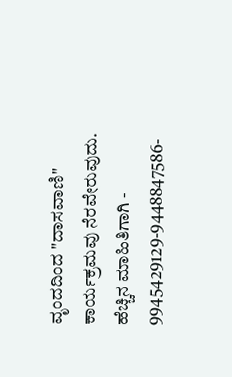ವೃಂದದಿಂದ "ದಾಸವಾಣಿ" ಕಾರ್ಯಕ್ರಮವು ನೆರವೇರುವುದು.
ಹೆಚ್ಚಿನ ಮಾಹಿತಿಗಾಗಿ - 9945429129-9448847586-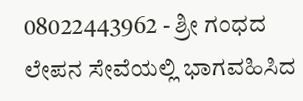08022443962 - ಶ್ರೀ ಗಂಧದ ಲೇಪನ ಸೇವೆಯಲ್ಲಿ ಭಾಗವಹಿಸಿದ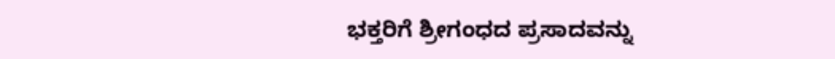ಭಕ್ತರಿಗೆ ಶ್ರೀಗಂಧದ ಪ್ರಸಾದವನ್ನು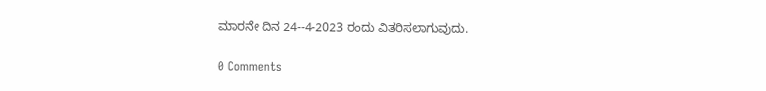ಮಾರನೇ ದಿನ 24--4-2023 ರಂದು ವಿತರಿಸಲಾಗುವುದು.

0 Comments